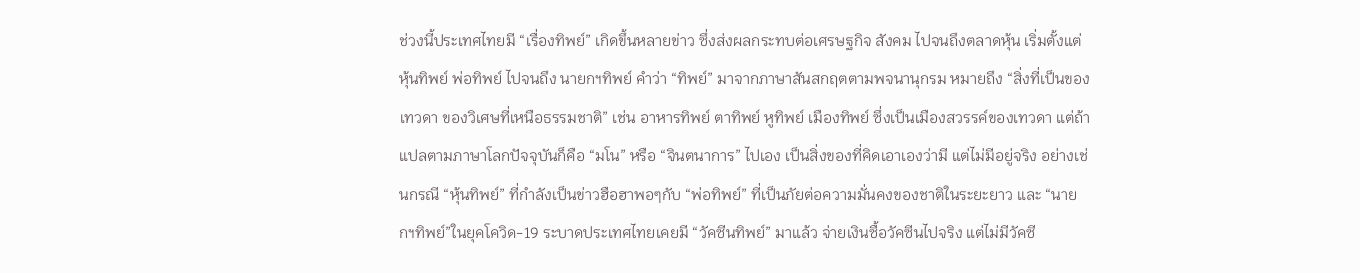ช่วงนี้ประเทศไทยมี “เรื่องทิพย์” เกิดขึ้นหลายข่าว ซึ่งส่งผลกระทบต่อเศรษฐกิจ สังคม ไปจนถึงตลาดหุ้น เริ่มตั้งแต่ หุ้นทิพย์ พ่อทิพย์ ไปจนถึง นายกฯทิพย์ คำว่า “ทิพย์” มาจากภาษาสันสกฤตตามพจนานุกรม หมายถึง “สิ่งที่เป็นของเทวดา ของวิเศษที่เหนือธรรมชาติ” เช่น อาหารทิพย์ ตาทิพย์ หูทิพย์ เมืองทิพย์ ซึ่งเป็นเมืองสวรรค์ของเทวดา แต่ถ้าแปลตามภาษาโลกปัจจุบันก็คือ “มโน” หรือ “จินตนาการ” ไปเอง เป็นสิ่งของที่คิดเอาเองว่ามี แต่ไม่มีอยู่จริง อย่างเช่นกรณี “หุ้นทิพย์” ที่กำลังเป็นข่าวฮือฮาพอๆกับ “พ่อทิพย์” ที่เป็นภัยต่อความมั่นคงของชาติในระยะยาว และ “นายกฯทิพย์”ในยุคโควิด-19 ระบาดประเทศไทยเคยมี “วัคซีนทิพย์” มาแล้ว จ่ายเงินซื้อวัคซีนไปจริง แต่ไม่มีวัคซี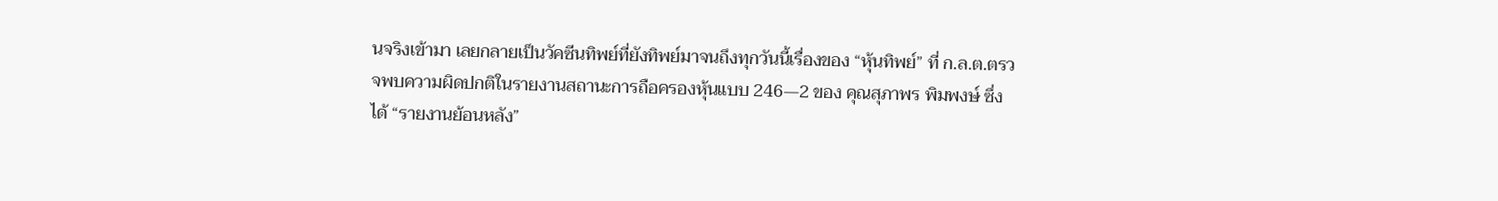นจริงเข้ามา เลยกลายเป็นวัคซีนทิพย์ที่ยังทิพย์มาจนถึงทุกวันนี้เรื่องของ “หุ้นทิพย์” ที่ ก.ล.ต.ตรวจพบความผิดปกติในรายงานสถานะการถือครองหุ้นแบบ 246—2 ของ คุณสุภาพร พิมพงษ์ ซึ่งได้ “รายงานย้อนหลัง”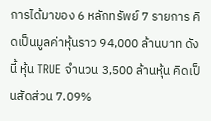การได้มาของ 6 หลักทรัพย์ 7 รายการ คิดเป็นมูลค่าหุ้นราว 94,000 ล้านบาท ดังนี้ หุ้น TRUE จำนวน 3,500 ล้านหุ้น คิดเป็นสัดส่วน 7.09%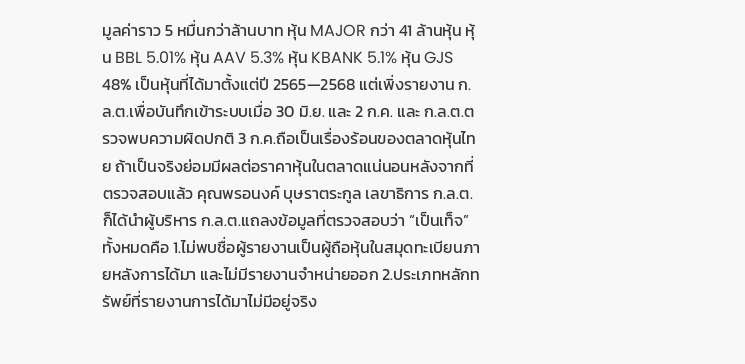มูลค่าราว 5 หมื่นกว่าล้านบาท หุ้น MAJOR กว่า 41 ล้านหุ้น หุ้น BBL 5.01% หุ้น AAV 5.3% หุ้น KBANK 5.1% หุ้น GJS 48% เป็นหุ้นที่ได้มาตั้งแต่ปี 2565—2568 แต่เพิ่งรายงาน ก.ล.ต.เพื่อบันทึกเข้าระบบเมื่อ 30 มิ.ย. และ 2 ก.ค. และ ก.ล.ต.ตรวจพบความผิดปกติ 3 ก.ค.ถือเป็นเรื่องร้อนของตลาดหุ้นไทย ถ้าเป็นจริงย่อมมีผลต่อราคาหุ้นในตลาดแน่นอนหลังจากที่ตรวจสอบแล้ว คุณพรอนงค์ บุษราตระกูล เลขาธิการ ก.ล.ต. ก็ได้นำผู้บริหาร ก.ล.ต.แถลงข้อมูลที่ตรวจสอบว่า “เป็นเท็จ” ทั้งหมดคือ 1.ไม่พบชื่อผู้รายงานเป็นผู้ถือหุ้นในสมุดทะเบียนภายหลังการได้มา และไม่มีรายงานจำหน่ายออก 2.ประเภทหลักทรัพย์ที่รายงานการได้มาไม่มีอยู่จริง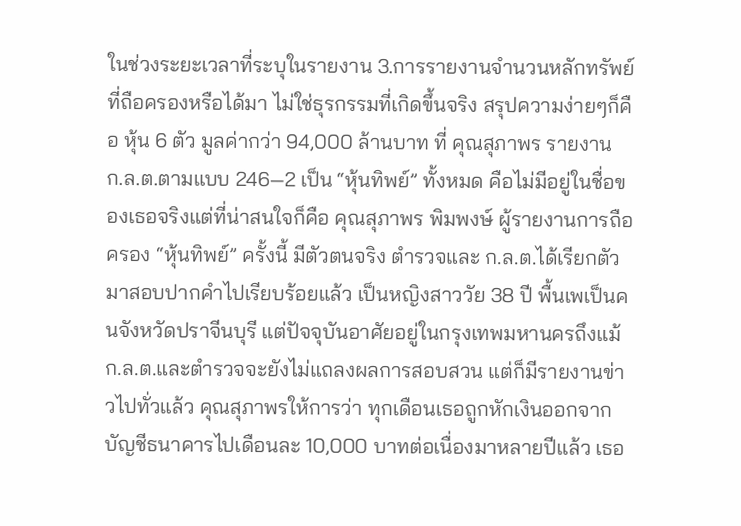ในช่วงระยะเวลาที่ระบุในรายงาน 3.การรายงานจำนวนหลักทรัพย์ที่ถือครองหรือได้มา ไม่ใช่ธุรกรรมที่เกิดขึ้นจริง สรุปความง่ายๆก็คือ หุ้น 6 ตัว มูลค่ากว่า 94,000 ล้านบาท ที่ คุณสุภาพร รายงาน ก.ล.ต.ตามแบบ 246—2 เป็น “หุ้นทิพย์” ทั้งหมด คือไม่มีอยู่ในชื่อของเธอจริงแต่ที่น่าสนใจก็คือ คุณสุภาพร พิมพงษ์ ผู้รายงานการถือครอง “หุ้นทิพย์” ครั้งนี้ มีตัวตนจริง ตำรวจและ ก.ล.ต.ได้เรียกตัวมาสอบปากคำไปเรียบร้อยแล้ว เป็นหญิงสาววัย 38 ปี พื้นเพเป็นคนจังหวัดปราจีนบุรี แต่ปัจจุบันอาศัยอยู่ในกรุงเทพมหานครถึงแม้ ก.ล.ต.และตำรวจจะยังไม่แถลงผลการสอบสวน แต่ก็มีรายงานข่าวไปทั่วแล้ว คุณสุภาพรให้การว่า ทุกเดือนเธอถูกหักเงินออกจากบัญชีธนาคารไปเดือนละ 10,000 บาทต่อเนื่องมาหลายปีแล้ว เธอ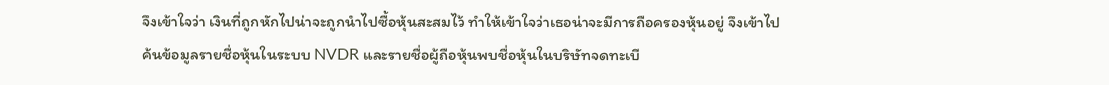จึงเข้าใจว่า เงินที่ถูกหักไปน่าจะถูกนำไปซื้อหุ้นสะสมไว้ ทำให้เข้าใจว่าเธอน่าจะมีการถือครองหุ้นอยู่ จึงเข้าไปค้นข้อมูลรายชื่อหุ้นในระบบ NVDR และรายชื่อผู้ถือหุ้นพบชื่อหุ้นในบริษัทจดทะเบี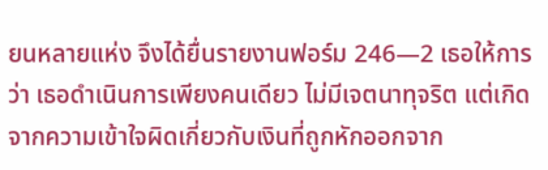ยนหลายแห่ง จึงได้ยื่นรายงานฟอร์ม 246—2 เธอให้การว่า เธอดำเนินการเพียงคนเดียว ไม่มีเจตนาทุจริต แต่เกิดจากความเข้าใจผิดเกี่ยวกับเงินที่ถูกหักออกจาก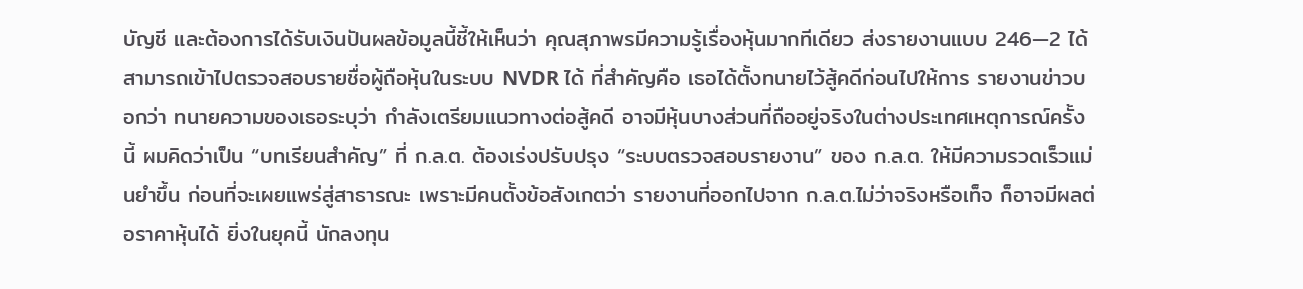บัญชี และต้องการได้รับเงินปันผลข้อมูลนี้ชี้ให้เห็นว่า คุณสุภาพรมีความรู้เรื่องหุ้นมากทีเดียว ส่งรายงานแบบ 246—2 ได้ สามารถเข้าไปตรวจสอบรายชื่อผู้ถือหุ้นในระบบ NVDR ได้ ที่สำคัญคือ เธอได้ตั้งทนายไว้สู้คดีก่อนไปให้การ รายงานข่าวบอกว่า ทนายความของเธอระบุว่า กำลังเตรียมแนวทางต่อสู้คดี อาจมีหุ้นบางส่วนที่ถืออยู่จริงในต่างประเทศเหตุการณ์ครั้งนี้ ผมคิดว่าเป็น “บทเรียนสำคัญ” ที่ ก.ล.ต. ต้องเร่งปรับปรุง “ระบบตรวจสอบรายงาน” ของ ก.ล.ต. ให้มีความรวดเร็วแม่นยำขึ้น ก่อนที่จะเผยแพร่สู่สาธารณะ เพราะมีคนตั้งข้อสังเกตว่า รายงานที่ออกไปจาก ก.ล.ต.ไม่ว่าจริงหรือเท็จ ก็อาจมีผลต่อราคาหุ้นได้ ยิ่งในยุคนี้ นักลงทุน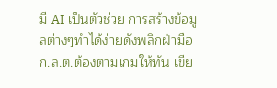มี AI เป็นตัวช่วย การสร้างข้อมูลต่างๆทำได้ง่ายดังพลิกฝ่ามือ ก.ล.ต.ต้องตามเกมให้ทัน เขีย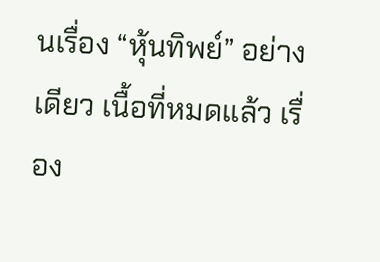นเรื่อง “หุ้นทิพย์” อย่างเดียว เนื้อที่หมดแล้ว เรื่อง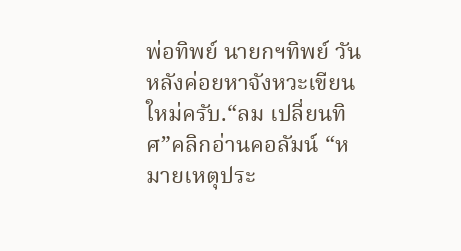พ่อทิพย์ นายกฯทิพย์ วันหลังค่อยหาจังหวะเขียนใหม่ครับ.“ลม เปลี่ยนทิศ”คลิกอ่านคอลัมน์ “หมายเหตุประ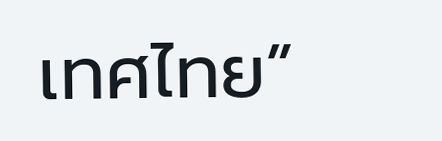เทศไทย”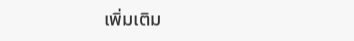เพิ่มเติม